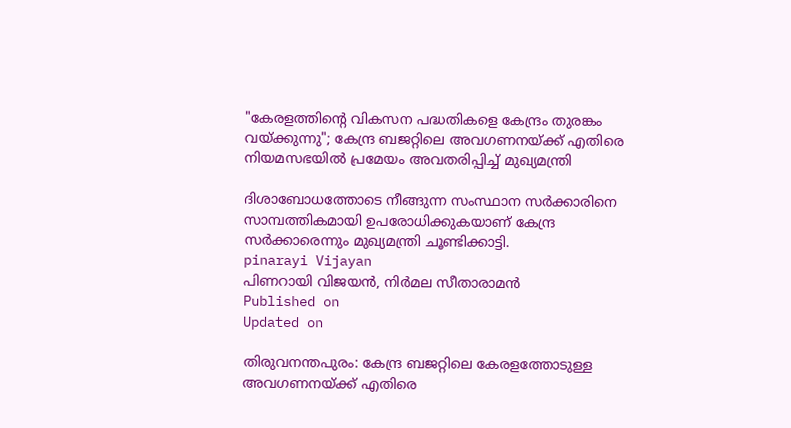"കേരളത്തിൻ്റെ വികസന പദ്ധതികളെ കേന്ദ്രം തുരങ്കം വയ്ക്കുന്നു"; കേന്ദ്ര ബജറ്റിലെ അവഗണനയ്ക്ക് എതിരെ നിയമസഭയിൽ പ്രമേയം അവതരിപ്പിച്ച് മുഖ്യമന്ത്രി

ദിശാബോധത്തോടെ നീങ്ങുന്ന സംസ്ഥാന സർക്കാരിനെ സാമ്പത്തികമായി ഉപരോധിക്കുകയാണ് കേന്ദ്ര സർക്കാരെന്നും മുഖ്യമന്ത്രി ചൂണ്ടിക്കാട്ടി.
pinarayi Vijayan
പിണറായി വിജയൻ, നിർമല സീതാരാമൻ
Published on
Updated on

തിരുവനന്തപുരം: കേന്ദ്ര ബജറ്റിലെ കേരളത്തോടുള്ള അവഗണനയ്ക്ക് എതിരെ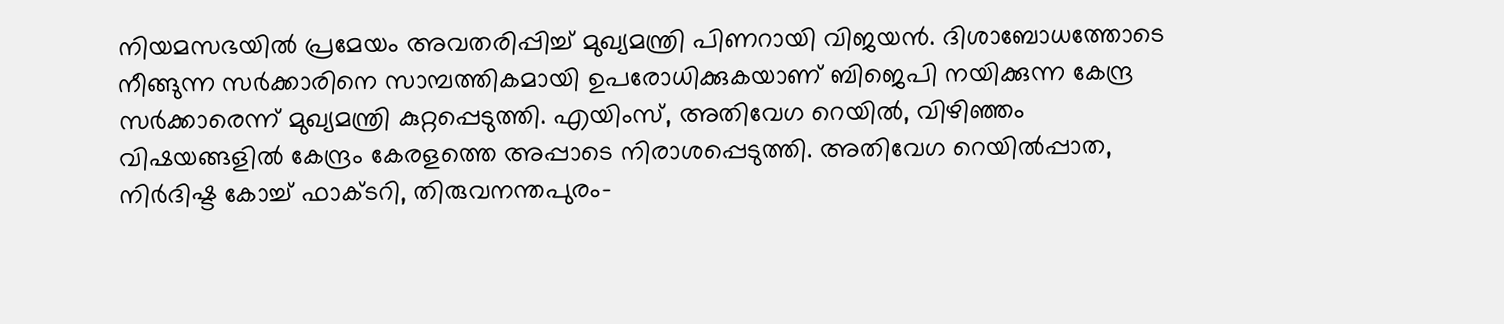നിയമസഭയിൽ പ്രമേയം അവതരിപ്പിച്ച് മുഖ്യമന്ത്രി പിണറായി വിജയൻ. ദിശാബോധത്തോടെ നീങ്ങുന്ന സർക്കാരിനെ സാമ്പത്തികമായി ഉപരോധിക്കുകയാണ് ബിജെപി നയിക്കുന്ന കേന്ദ്ര സർക്കാരെന്ന് മുഖ്യമന്ത്രി കുറ്റപ്പെടുത്തി. എയിംസ്, അതിവേഗ റെയിൽ, വിഴിഞ്ഞം വിഷയങ്ങളിൽ കേന്ദ്രം കേരളത്തെ അപ്പാടെ നിരാശപ്പെടുത്തി. അതിവേഗ റെയിൽപ്പാത, നിർദിഷ്ട കോച്ച് ഫാക്ടറി, തിരുവനന്തപുരം-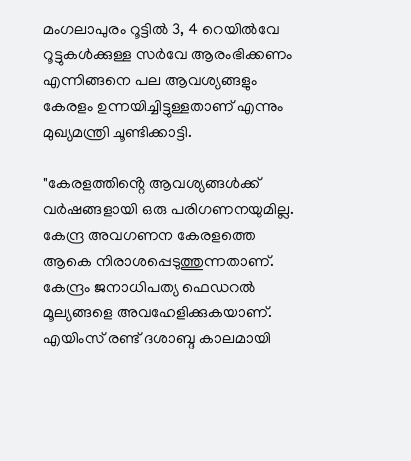മംഗലാപുരം റൂട്ടിൽ 3, 4 റെയിൽവേ റൂട്ടുകൾക്കുള്ള സർവേ ആരംഭിക്കണം എന്നിങ്ങനെ പല ആവശ്യങ്ങളും കേരളം ഉന്നയിച്ചിട്ടുള്ളതാണ് എന്നും മുഖ്യമന്ത്രി ചൂണ്ടിക്കാട്ടി.

"കേരളത്തിൻ്റെ ആവശ്യങ്ങൾക്ക് വർഷങ്ങളായി ഒരു പരിഗണനയുമില്ല. കേന്ദ്ര അവഗണന കേരളത്തെ ആകെ നിരാശപ്പെടുത്തുന്നതാണ്. കേന്ദ്രം ജനാധിപത്യ ഫെഡറൽ മൂല്യങ്ങളെ അവഹേളിക്കുകയാണ്. എയിംസ് രണ്ട് ദശാബ്ദ കാലമായി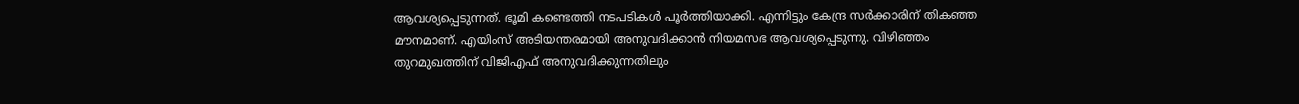ആവശ്യപ്പെടുന്നത്. ഭൂമി കണ്ടെത്തി നടപടികൾ പൂർത്തിയാക്കി. എന്നിട്ടും കേന്ദ്ര സർക്കാരിന് തികഞ്ഞ മൗനമാണ്. എയിംസ് അടിയന്തരമായി അനുവദിക്കാൻ നിയമസഭ ആവശ്യപ്പെടുന്നു. വിഴിഞ്ഞം തുറമുഖത്തിന് വിജിഎഫ് അനുവദിക്കുന്നതിലും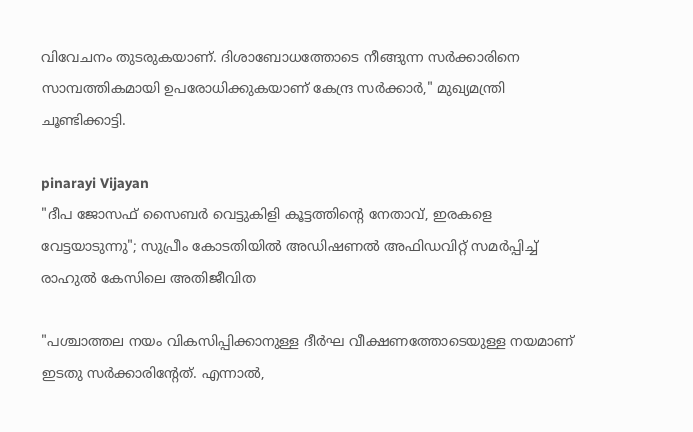വിവേചനം തുടരുകയാണ്. ദിശാബോധത്തോടെ നീങ്ങുന്ന സർക്കാരിനെ സാമ്പത്തികമായി ഉപരോധിക്കുകയാണ് കേന്ദ്ര സർക്കാർ," മുഖ്യമന്ത്രി ചൂണ്ടിക്കാട്ടി.

pinarayi Vijayan
"ദീപ ജോസഫ് സൈബർ വെട്ടുകിളി കൂട്ടത്തിന്റെ നേതാവ്, ഇരകളെ വേട്ടയാടുന്നു"; സുപ്രീം കോടതിയിൽ അഡിഷണൽ അഫിഡവിറ്റ് സമർപ്പിച്ച് രാഹുൽ കേസിലെ അതിജീവിത

"പശ്ചാത്തല നയം വികസിപ്പിക്കാനുള്ള ദീർഘ വീക്ഷണത്തോടെയുള്ള നയമാണ് ഇടതു സർക്കാരിൻ്റേത്. എന്നാൽ,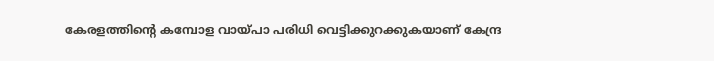കേരളത്തിൻ്റെ കമ്പോള വായ്പാ പരിധി വെട്ടിക്കുറക്കുകയാണ് കേന്ദ്ര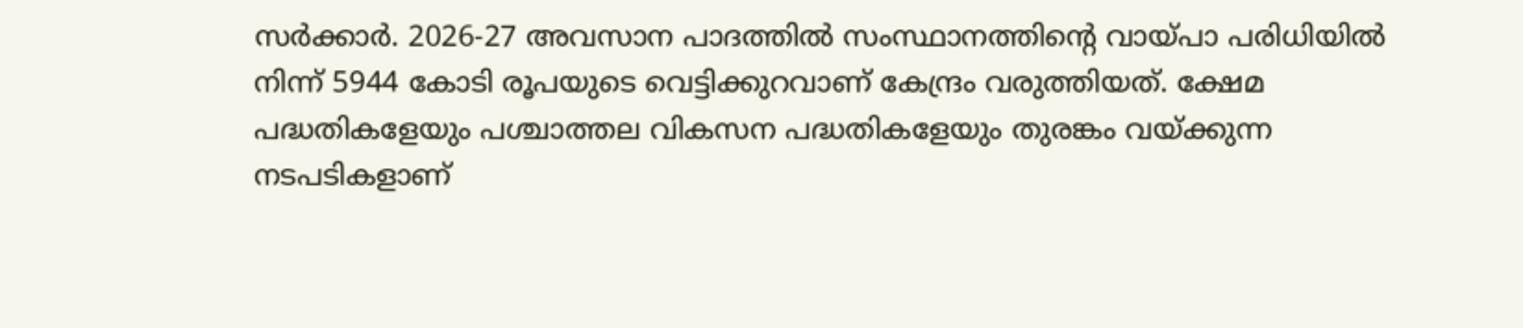സർക്കാർ. 2026-27 അവസാന പാദത്തിൽ സംസ്ഥാനത്തിൻ്റെ വായ്പാ പരിധിയിൽ നിന്ന് 5944 കോടി രൂപയുടെ വെട്ടിക്കുറവാണ് കേന്ദ്രം വരുത്തിയത്. ക്ഷേമ പദ്ധതികളേയും പശ്ചാത്തല വികസന പദ്ധതികളേയും തുരങ്കം വയ്ക്കുന്ന നടപടികളാണ്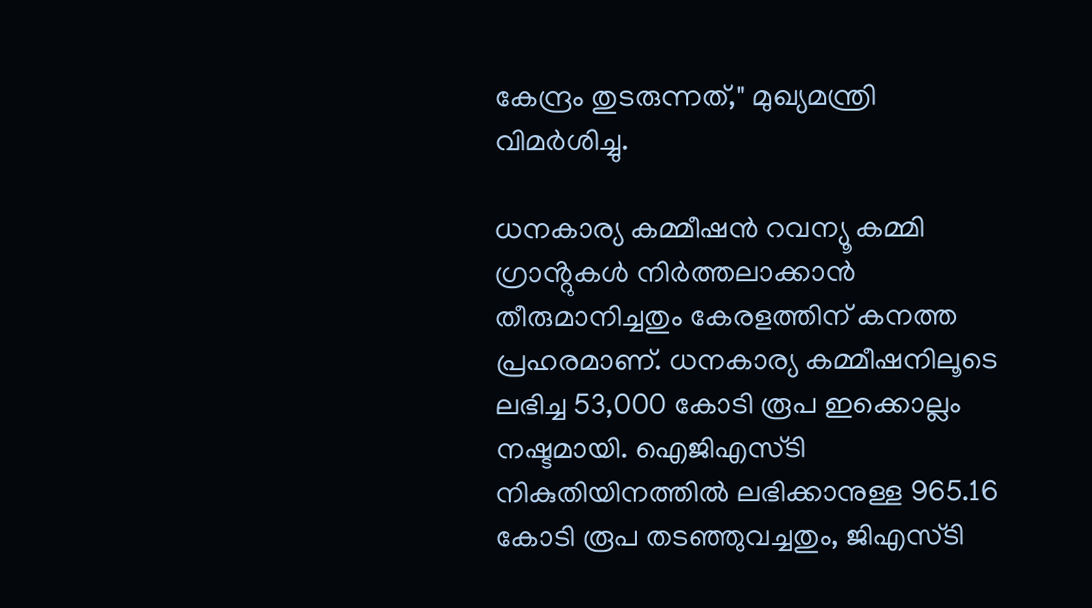കേന്ദ്രം തുടരുന്നത്," മുഖ്യമന്ത്രി വിമർശിച്ചു.

ധനകാര്യ കമ്മീഷൻ റവന്യൂ കമ്മി ഗ്രാൻ്റുകൾ നിർത്തലാക്കാൻ തീരുമാനിച്ചതും കേരളത്തിന് കനത്ത പ്രഹരമാണ്. ധനകാര്യ കമ്മീഷനിലൂടെ ലഭിച്ച 53,000 കോടി രൂപ ഇക്കൊല്ലം നഷ്ടമായി. ഐജിഎസ്‌ടി നികുതിയിനത്തിൽ ലഭിക്കാനുള്ള 965.16 കോടി രൂപ തടഞ്ഞുവച്ചതും, ജിഎസ്‌ടി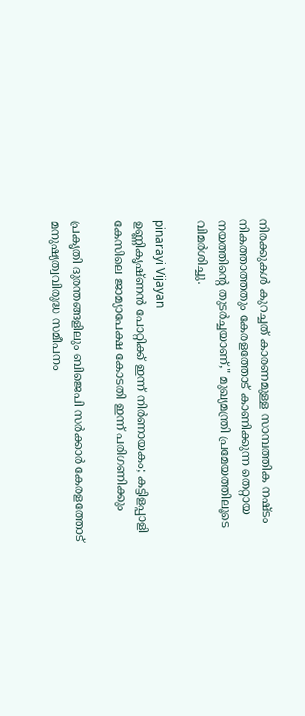നിരക്കുകൾ കുറച്ചത് കാരണമുള്ള സാമ്പത്തിക നഷ്ടം നികത്താത്തതും കേരളത്തോട് കാണിക്കുന്ന തെറ്റായ നയത്തിൻ്റെ തുടർച്ചയാണ്," മുഖ്യമന്ത്രി പ്രമേയത്തിലൂടെ വിമർശിച്ചു.

pinarayi Vijayan
ഉണ്ണികൃഷ്ണൻ പോറ്റിക്ക് ഇന്ന് നിർണായകം; കട്ടിളപ്പാളി കേസിലെ ജാമ്യാപേക്ഷ കോടതി ഇന്ന് പരിഗണിക്കും

പ്രകൃതി ദുരന്തങ്ങളിലും ബിജെപി സർക്കാർ കേരളത്തോട് മനുഷ്യത്വവിരുദ്ധ സമീപനം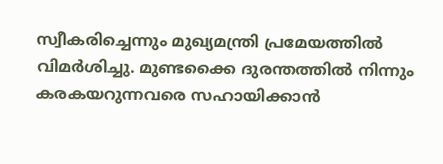സ്വീകരിച്ചെന്നും മുഖ്യമന്ത്രി പ്രമേയത്തിൽ വിമർശിച്ചു. മുണ്ടക്കൈ ദുരന്തത്തിൽ നിന്നും കരകയറുന്നവരെ സഹായിക്കാൻ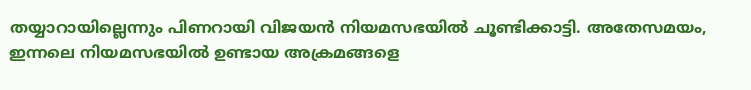തയ്യാറായില്ലെന്നും പിണറായി വിജയൻ നിയമസഭയിൽ ചൂണ്ടിക്കാട്ടി. അതേസമയം, ഇന്നലെ നിയമസഭയിൽ ഉണ്ടായ അക്രമങ്ങളെ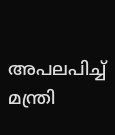അപലപിച്ച് മന്ത്രി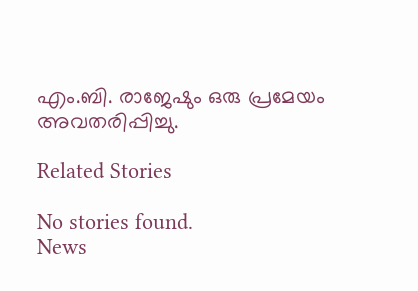എം.ബി. രാജേഷും ഒരു പ്രമേയം അവതരിപ്പിച്ചു.

Related Stories

No stories found.
News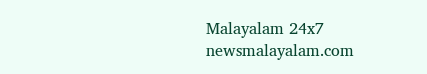Malayalam 24x7
newsmalayalam.com